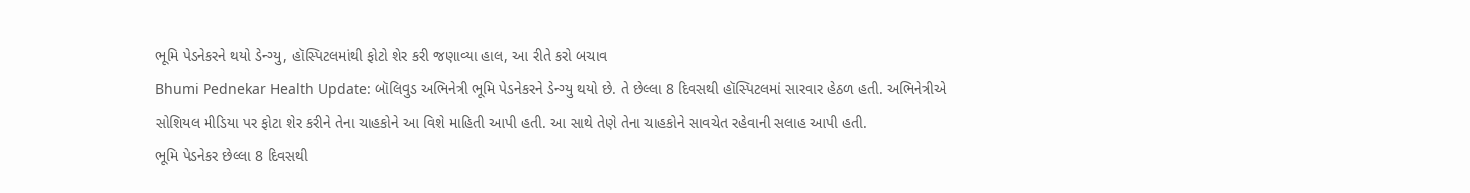ભૂમિ પેડનેકરને થયો ડેન્ગ્યુ, હૉસ્પિટલમાંથી ફોટો શેર કરી જણાવ્યા હાલ, આ રીતે કરો બચાવ
Bhumi Pednekar Health Update: બૉલિવુડ અભિનેત્રી ભૂમિ પેડનેકરને ડેન્ગ્યુ થયો છે. તે છેલ્લા 8 દિવસથી હૉસ્પિટલમાં સારવાર હેઠળ હતી. અભિનેત્રીએ સોશિયલ મીડિયા પર ફોટા શેર કરીને તેના ચાહકોને આ વિશે માહિતી આપી હતી. આ સાથે તેણે તેના ચાહકોને સાવચેત રહેવાની સલાહ આપી હતી.
ભૂમિ પેડનેકર છેલ્લા 8 દિવસથી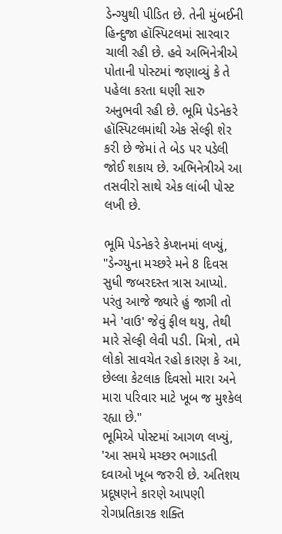ડેન્ગ્યુથી પીડિત છે. તેની મુંબઈની હિન્દુજા હૉસ્પિટલમાં સારવાર ચાલી રહી છે. હવે અભિનેત્રીએ પોતાની પોસ્ટમાં જણાવ્યું કે તે પહેલા કરતા ઘણી સારુ અનુભવી રહી છે. ભૂમિ પેડનેકરે હૉસ્પિટલમાંથી એક સેલ્ફી શેર કરી છે જેમાં તે બેડ પર પડેલી જોઈ શકાય છે. અભિનેત્રીએ આ તસવીરો સાથે એક લાંબી પોસ્ટ લખી છે.

ભૂમિ પેડનેકરે કેપ્શનમાં લખ્યું, "ડેન્ગ્યુના મચ્છરે મને 8 દિવસ સુધી જબરદસ્ત ત્રાસ આપ્યો. પરંતુ આજે જ્યારે હું જાગી તો મને 'વાઉ' જેવું ફીલ થયુ, તેથી મારે સેલ્ફી લેવી પડી. મિત્રો, તમે લોકો સાવચેત રહો કારણ કે આ, છેલ્લા કેટલાક દિવસો મારા અને મારા પરિવાર માટે ખૂબ જ મુશ્કેલ રહ્યા છે."
ભૂમિએ પોસ્ટમાં આગળ લખ્યું, 'આ સમયે મચ્છર ભગાડતી દવાઓ ખૂબ જરુરી છે. અતિશય પ્રદૂષણને કારણે આપણી રોગપ્રતિકારક શક્તિ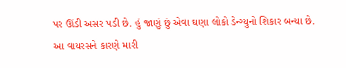પર ઊંડી અસર પડી છે. હું જાણું છું એવા ઘણા લોકો ડેન્ગ્યુનો શિકાર બન્યા છે. આ વાયરસને કારણે મારી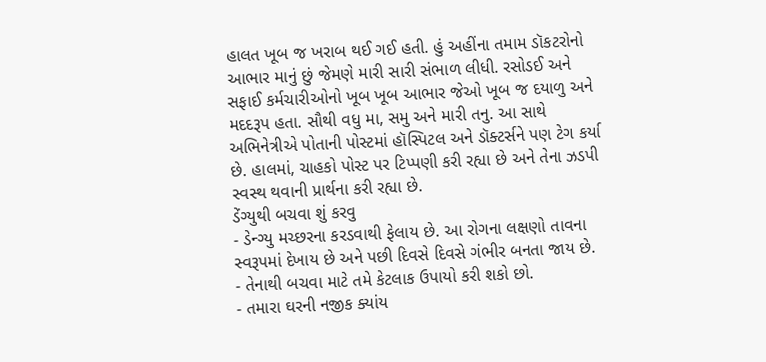હાલત ખૂબ જ ખરાબ થઈ ગઈ હતી. હું અહીંના તમામ ડૉકટરોનો આભાર માનું છું જેમણે મારી સારી સંભાળ લીધી. રસોડઈ અને સફાઈ કર્મચારીઓનો ખૂબ ખૂબ આભાર જેઓ ખૂબ જ દયાળુ અને મદદરૂપ હતા. સૌથી વધુ મા, સમુ અને મારી તનુ. આ સાથે અભિનેત્રીએ પોતાની પોસ્ટમાં હૉસ્પિટલ અને ડૉક્ટર્સને પણ ટેગ કર્યા છે. હાલમાં, ચાહકો પોસ્ટ પર ટિપ્પણી કરી રહ્યા છે અને તેના ઝડપી સ્વસ્થ થવાની પ્રાર્થના કરી રહ્યા છે.
ડેંગ્યુથી બચવા શું કરવુ
- ડેન્ગ્યુ મચ્છરના કરડવાથી ફેલાય છે. આ રોગના લક્ષણો તાવના સ્વરૂપમાં દેખાય છે અને પછી દિવસે દિવસે ગંભીર બનતા જાય છે.
- તેનાથી બચવા માટે તમે કેટલાક ઉપાયો કરી શકો છો.
- તમારા ઘરની નજીક ક્યાંય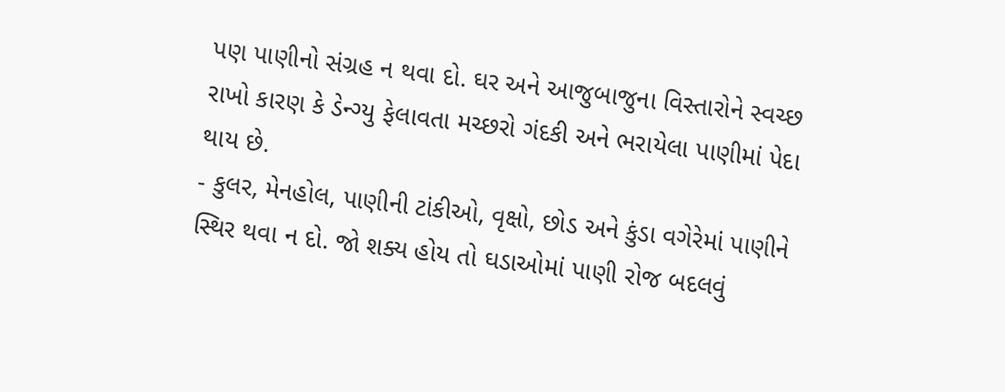પણ પાણીનો સંગ્રહ ન થવા દો. ઘર અને આજુબાજુના વિસ્તારોને સ્વચ્છ રાખો કારણ કે ડેન્ગ્યુ ફેલાવતા મચ્છરો ગંદકી અને ભરાયેલા પાણીમાં પેદા થાય છે.
- કુલર, મેનહોલ, પાણીની ટાંકીઓ, વૃક્ષો, છોડ અને કુંડા વગેરેમાં પાણીને સ્થિર થવા ન દો. જો શક્ય હોય તો ઘડાઓમાં પાણી રોજ બદલવું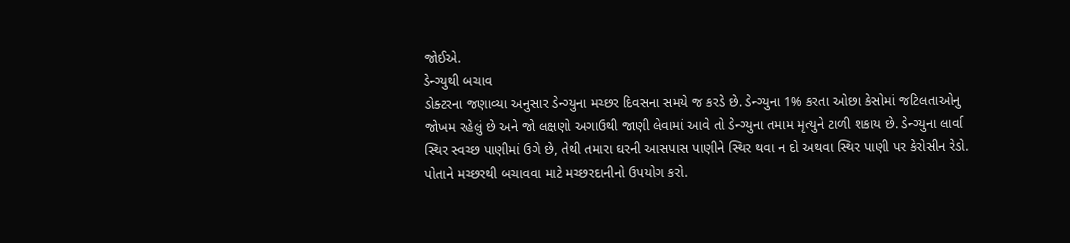જોઈએ.
ડેન્ગ્યુથી બચાવ
ડોક્ટરના જણાવ્યા અનુસાર ડેન્ગ્યુના મચ્છર દિવસના સમયે જ કરડે છે. ડેન્ગ્યુના 1% કરતા ઓછા કેસોમાં જટિલતાઓનુ જોખમ રહેલું છે અને જો લક્ષણો અગાઉથી જાણી લેવામાં આવે તો ડેન્ગ્યુના તમામ મૃત્યુને ટાળી શકાય છે. ડેન્ગ્યુના લાર્વા સ્થિર સ્વચ્છ પાણીમાં ઉગે છે, તેથી તમારા ઘરની આસપાસ પાણીને સ્થિર થવા ન દો અથવા સ્થિર પાણી પર કેરોસીન રેડો. પોતાને મચ્છરથી બચાવવા માટે મચ્છરદાનીનો ઉપયોગ કરો.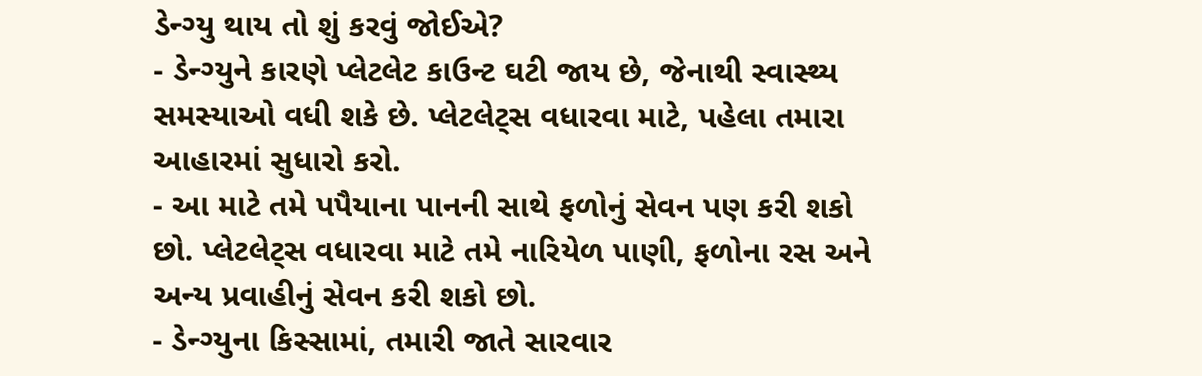ડેન્ગ્યુ થાય તો શું કરવું જોઈએ?
- ડેન્ગ્યુને કારણે પ્લેટલેટ કાઉન્ટ ઘટી જાય છે, જેનાથી સ્વાસ્થ્ય સમસ્યાઓ વધી શકે છે. પ્લેટલેટ્સ વધારવા માટે, પહેલા તમારા આહારમાં સુધારો કરો.
- આ માટે તમે પપૈયાના પાનની સાથે ફળોનું સેવન પણ કરી શકો છો. પ્લેટલેટ્સ વધારવા માટે તમે નારિયેળ પાણી, ફળોના રસ અને અન્ય પ્રવાહીનું સેવન કરી શકો છો.
- ડેન્ગ્યુના કિસ્સામાં, તમારી જાતે સારવાર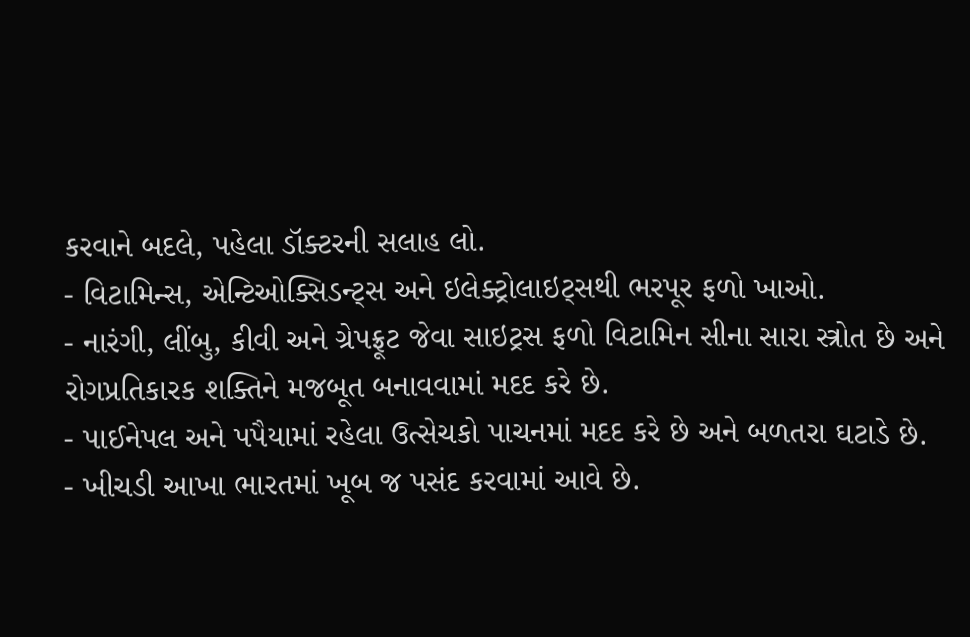કરવાને બદલે, પહેલા ડૉક્ટરની સલાહ લો.
- વિટામિન્સ, એન્ટિઓક્સિડન્ટ્સ અને ઇલેક્ટ્રોલાઇટ્સથી ભરપૂર ફળો ખાઓ.
- નારંગી, લીંબુ, કીવી અને ગ્રેપફ્રૂટ જેવા સાઇટ્રસ ફળો વિટામિન સીના સારા સ્ત્રોત છે અને રોગપ્રતિકારક શક્તિને મજબૂત બનાવવામાં મદદ કરે છે.
- પાઈનેપલ અને પપૈયામાં રહેલા ઉત્સેચકો પાચનમાં મદદ કરે છે અને બળતરા ઘટાડે છે.
- ખીચડી આખા ભારતમાં ખૂબ જ પસંદ કરવામાં આવે છે.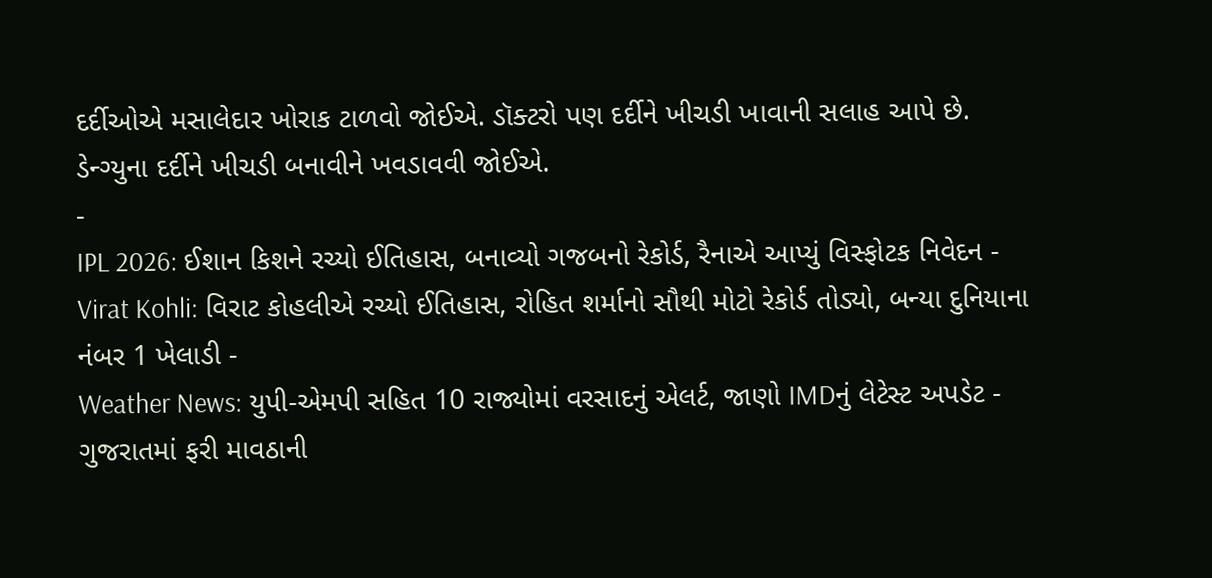દર્દીઓએ મસાલેદાર ખોરાક ટાળવો જોઈએ. ડૉક્ટરો પણ દર્દીને ખીચડી ખાવાની સલાહ આપે છે. ડેન્ગ્યુના દર્દીને ખીચડી બનાવીને ખવડાવવી જોઈએ.
-
IPL 2026: ઈશાન કિશને રચ્યો ઈતિહાસ, બનાવ્યો ગજબનો રેકોર્ડ, રૈનાએ આપ્યું વિસ્ફોટક નિવેદન -
Virat Kohli: વિરાટ કોહલીએ રચ્યો ઈતિહાસ, રોહિત શર્માનો સૌથી મોટો રેકોર્ડ તોડ્યો, બન્યા દુનિયાના નંબર 1 ખેલાડી -
Weather News: યુપી-એમપી સહિત 10 રાજ્યોમાં વરસાદનું એલર્ટ, જાણો IMDનું લેટેસ્ટ અપડેટ -
ગુજરાતમાં ફરી માવઠાની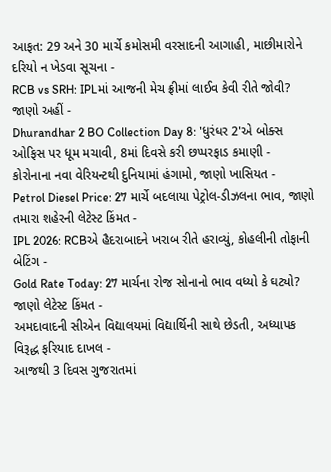આફત: 29 અને 30 માર્ચે કમોસમી વરસાદની આગાહી, માછીમારોને દરિયો ન ખેડવા સૂચના -
RCB vs SRH: IPLમાં આજની મેચ ફ્રીમાં લાઈવ કેવી રીતે જોવી? જાણો અહીં -
Dhurandhar 2 BO Collection Day 8: 'ધુરંધર 2'એ બોક્સ ઓફિસ પર ધૂમ મચાવી, 8માં દિવસે કરી છપ્પરફાડ કમાણી -
કોરોનાના નવા વેરિયન્ટથી દુનિયામાં હંગામો, જાણો ખાસિયત -
Petrol Diesel Price: 27 માર્ચે બદલાયા પેટ્રોલ-ડીઝલના ભાવ, જાણો તમારા શહેરની લેટેસ્ટ કિંમત -
IPL 2026: RCBએ હૈદરાબાદને ખરાબ રીતે હરાવ્યું, કોહલીની તોફાની બેટિંગ -
Gold Rate Today: 27 માર્ચના રોજ સોનાનો ભાવ વધ્યો કે ઘટ્યો? જાણો લેટેસ્ટ કિંમત -
અમદાવાદની સીએન વિદ્યાલયમાં વિદ્યાર્થિની સાથે છેડતી, અધ્યાપક વિરૂદ્ધ ફરિયાદ દાખલ -
આજથી 3 દિવસ ગુજરાતમાં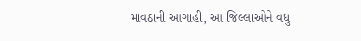માવઠાની આગાહી, આ જિલ્લાઓને વધુ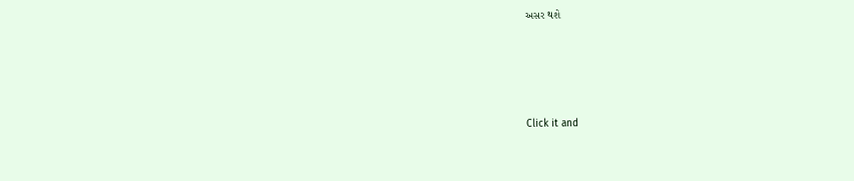અસર થશે








Click it and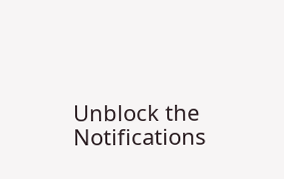Unblock the Notifications